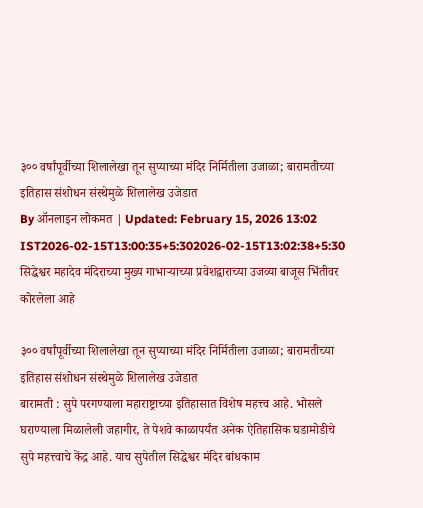३०० वर्षांपूर्वीच्या शिलालेखा तून सुप्याच्या मंदिर निर्मितीला उजाळा; बारामतीच्या इतिहास संशोधन संस्थेमुळे शिलालेख उजेडात
By ऑनलाइन लोकमत | Updated: February 15, 2026 13:02 IST2026-02-15T13:00:35+5:302026-02-15T13:02:38+5:30
सिद्धेश्वर महादेव मंदिराच्या मुख्य गाभाऱ्याच्या प्रवेशद्वाराच्या उजव्या बाजूस भिंतीवर कोरलेला आहे

३०० वर्षांपूर्वीच्या शिलालेखा तून सुप्याच्या मंदिर निर्मितीला उजाळा; बारामतीच्या इतिहास संशोधन संस्थेमुळे शिलालेख उजेडात
बारामती : सुपे परगण्याला महाराष्ट्राच्या इतिहासात विशेष महत्त्व आहे. भोसले घराण्याला मिळालेली जहागीर, ते पेशवे काळापर्यंत अनेक ऐतिहासिक घडामोडीचे सुपे महत्त्वाचे केंद्र आहे. याच सुपेतील सिद्धेश्वर मंदिर बांधकाम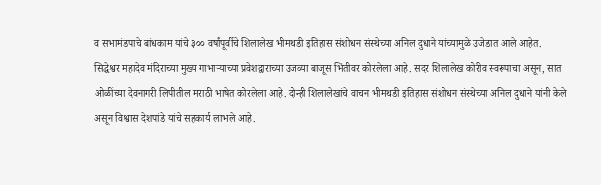व सभामंडपाचे बांधकाम यांचे ३०० वर्षांपूर्वीचे शिलालेख भीमथडी इतिहास संशोधन संस्थेच्या अनिल दुधाने यांच्यामुळे उजेडात आले आहेत.
सिद्धेश्वर महादेव मंदिराच्या मुख्य गाभाऱ्याच्या प्रवेशद्वाराच्या उजव्या बाजूस भिंतीवर कोरलेला आहे. सदर शिलालेख कोरीव स्वरूपाचा असून, सात ओळींच्या देवनागरी लिपीतील मराठी भाषेत कोरलेला आहे. दोन्ही शिलालेखांचे वाचन भीमथडी इतिहास संशोधन संस्थेच्या अनिल दुधाने यांनी केले असून विश्वास देशपांडे यांचे सहकार्य लाभले आहे.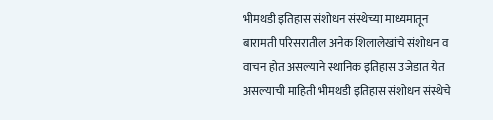भीमथडी इतिहास संशोधन संस्थेच्या माध्यमातून बारामती परिसरातील अनेक शिलालेखांचे संशोधन व वाचन होत असल्याने स्थानिक इतिहास उजेडात येत असल्याची माहिती भीमथडी इतिहास संशोधन संस्थेचे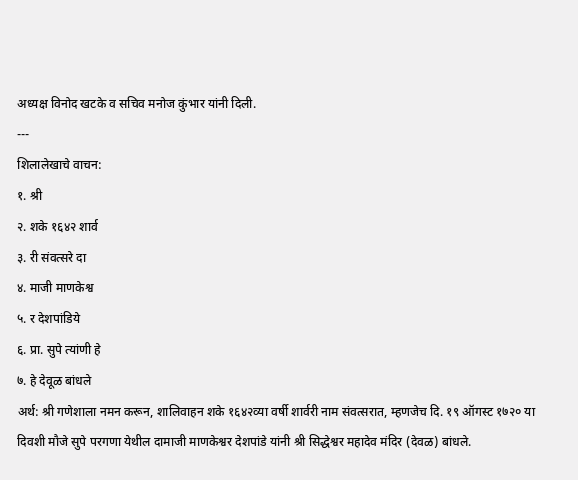अध्यक्ष विनोद खटके व सचिव मनोज कुंभार यांनी दिली.
---
शिलालेखाचे वाचन:
१. श्री
२. शके १६४२ शार्व
३. री संवत्सरे दा
४. माजी माणकेश्व
५. र देशपांडिये
६. प्रा. सुपे त्यांणी हे
७. हे देवूळ बांधले
अर्थ: श्री गणेशाला नमन करून, शालिवाहन शके १६४२व्या वर्षी शार्वरी नाम संवत्सरात, म्हणजेच दि. १९ ऑगस्ट १७२० या दिवशी मौजे सुपे परगणा येथील दामाजी माणकेश्वर देशपांडे यांनी श्री सिद्धेश्वर महादेव मंदिर (देवळ) बांधले.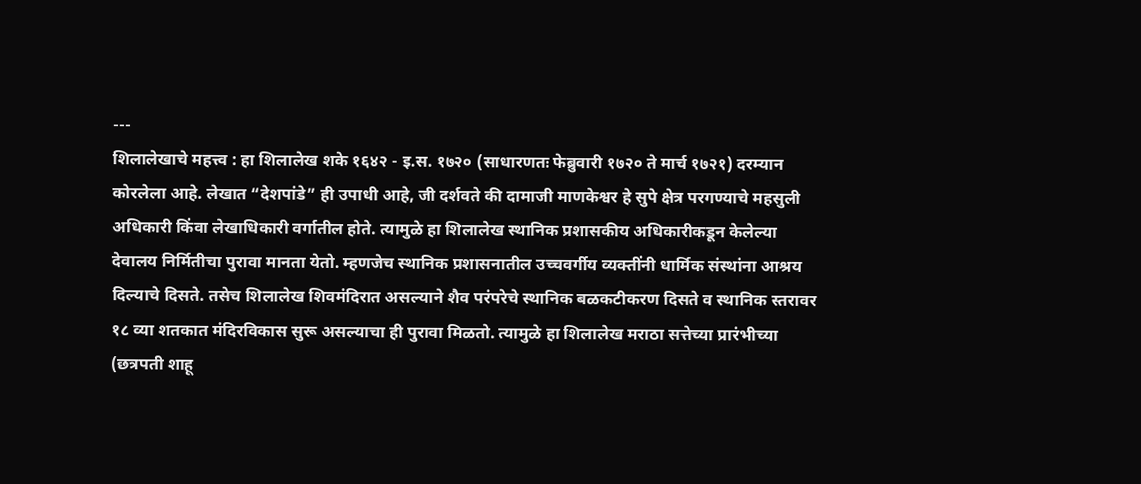---
शिलालेखाचे महत्त्व : हा शिलालेख शके १६४२ - इ.स. १७२० (साधारणतः फेब्रुवारी १७२० ते मार्च १७२१) दरम्यान कोरलेला आहे. लेखात “देशपांडे” ही उपाधी आहे, जी दर्शवते की दामाजी माणकेश्वर हे सुपे क्षेत्र परगण्याचे महसुली अधिकारी किंवा लेखाधिकारी वर्गातील होते. त्यामुळे हा शिलालेख स्थानिक प्रशासकीय अधिकारीकडून केलेल्या देवालय निर्मितीचा पुरावा मानता येतो. म्हणजेच स्थानिक प्रशासनातील उच्चवर्गीय व्यक्तींनी धार्मिक संस्थांना आश्रय दिल्याचे दिसते. तसेच शिलालेख शिवमंदिरात असल्याने शैव परंपरेचे स्थानिक बळकटीकरण दिसते व स्थानिक स्तरावर १८ व्या शतकात मंदिरविकास सुरू असल्याचा ही पुरावा मिळतो. त्यामुळे हा शिलालेख मराठा सत्तेच्या प्रारंभीच्या (छत्रपती शाहू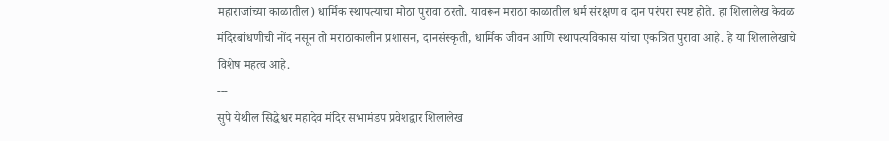महाराजांच्या काळातील) धार्मिक स्थापत्याचा मोठा पुरावा ठरतो. यावरून मराठा काळातील धर्म संरक्षण व दान परंपरा स्पष्ट होते. हा शिलालेख केवळ मंदिरबांधणीची नोंद नसून तो मराठाकालीन प्रशासन, दानसंस्कृती, धार्मिक जीवन आणि स्थापत्यविकास यांचा एकत्रित पुरावा आहे. हे या शिलालेखाचे विशेष महत्व आहे.
---
सुपे येथील सिद्धेश्वर महादेव मंदिर सभामंडप प्रवेशद्वार शिलालेख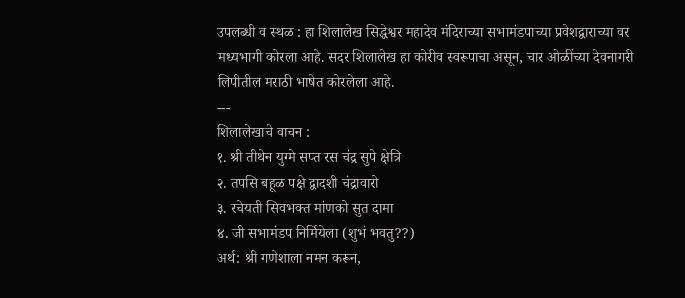उपलब्धी व स्थळ : हा शिलालेख सिद्धेश्वर महादेव मंदिराच्या सभामंडपाच्या प्रवेशद्वाराच्या वर मध्यभागी कोरला आहे. सदर शिलालेख हा कोरीव स्वरूपाचा असून, चार ओळींच्या देवनागरी लिपीतील मराठी भाषेत कोरलेला आहे.
---
शिलालेखाचे वाचन :
१. श्री तीथेन युग्मे सप्त रस चंद्र सुपे क्षेत्रि
२. तपसि बहूळ पक्षे द्वादशी चंद्रावारो
३. रचेयती सिवभक्त मांणको सुत दामा
४. जी सभामंडप निर्मियेला (शुभं भवतु??)
अर्थ: श्री गणेशाला नमन करून,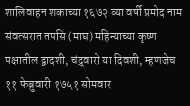शालिवाहन शकाच्या १६७२ व्या वर्षी प्रमोद नाम संवत्सरात तपसि (माघ) महिन्याच्या कृष्ण पक्षातील द्वादशी, चंद्र्वारो या दिवशी, म्हणजेच ११ फेब्रुवारी १७५१ सोमवार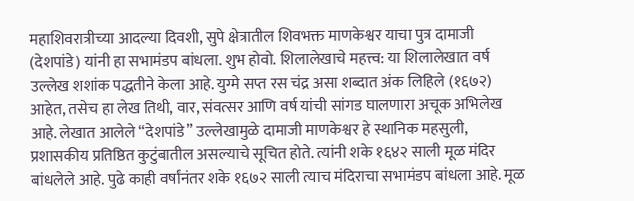महाशिवरात्रीच्या आदल्या दिवशी, सुपे क्षेत्रातील शिवभक्त माणकेश्वर याचा पुत्र दामाजी (देशपांडे) यांनी हा सभामंडप बांधला. शुभ होवो. शिलालेखाचे महत्त्व: या शिलालेखात वर्ष उल्लेख शशांक पद्धतीने केला आहे. युग्मे सप्त रस चंद्र असा शब्दात अंक लिहिले (१६७२) आहेत, तसेच हा लेख तिथी, वार, संवत्सर आणि वर्ष यांची सांगड घालणारा अचूक अभिलेख आहे. लेखात आलेले “देशपांडे” उल्लेखामुळे दामाजी माणकेश्वर हे स्थानिक महसुली, प्रशासकीय प्रतिष्ठित कुटुंबातील असल्याचे सूचित होते. त्यांनी शके १६४२ साली मूळ मंदिर बांधलेले आहे. पुढे काही वर्षांनंतर शके १६७२ साली त्याच मंदिराचा सभामंडप बांधला आहे. मूळ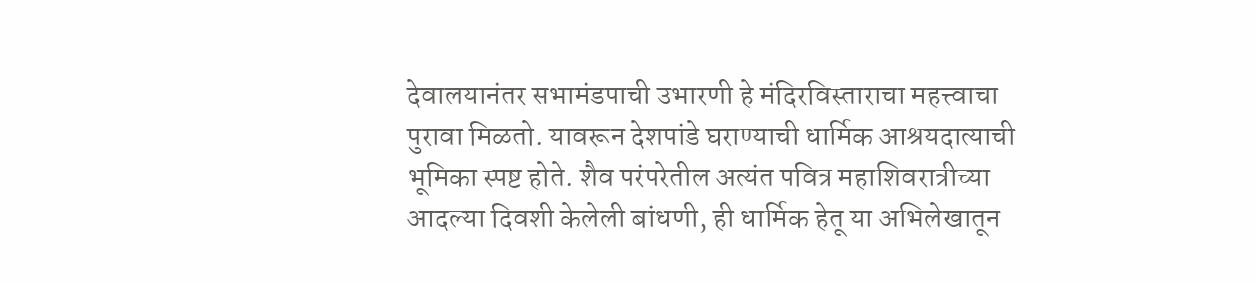देवालयानंतर सभामंडपाची उभारणी हे मंदिरविस्ताराचा महत्त्वाचा पुरावा मिळतो. यावरून देशपांडे घराण्याची धार्मिक आश्रयदात्याची भूमिका स्पष्ट होते. शैव परंपरेतील अत्यंत पवित्र महाशिवरात्रीच्या आदल्या दिवशी केलेली बांधणी, ही धार्मिक हेतू या अभिलेखातून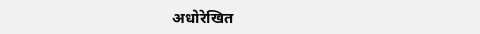अधोरेखित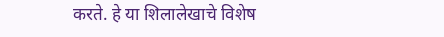करते. हे या शिलालेखाचे विशेष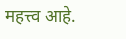महत्त्व आहे.